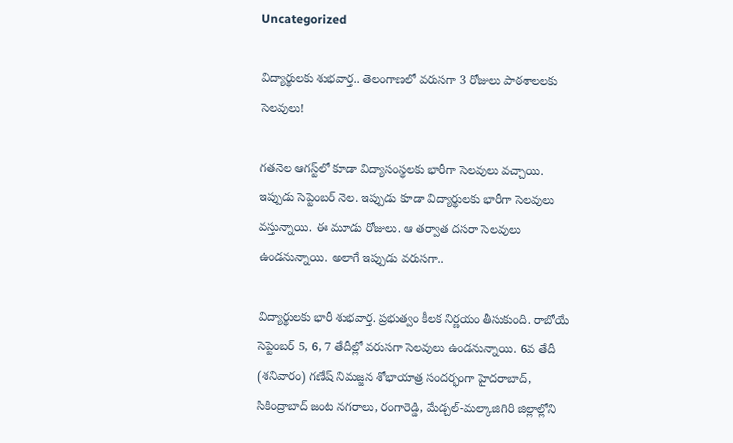Uncategorized

విద్యార్థులకు శుభవార్త.. తెలంగాణలో వరుసగా 3 రోజులు పాఠశాలలకు సెలవులు!

గతనెల ఆగస్ట్‌లో కూడా విద్యాసంస్థలకు భారీగా సెలవులు వచ్చాయి. ఇప్పుడు సెప్టెంబర్‌ నెల. ఇప్పుడు కూడా విద్యార్థులకు భారీగా సెలవులు వస్తున్నాయి. ఈ మూడు రోజులు. ఆ తర్వాత దసరా సెలవులు ఉండనున్నాయి. అలాగే ఇప్పుడు వరుసగా..

విద్యార్థులకు భారీ శుభవార్త. ప్రభుత్వం కీలక నిర్ణయం తీసుకుంది. రాబోయే సెప్టెంబర్ 5, 6, 7 తేదీల్లో వరుసగా సెలవులు ఉండనున్నాయి. 6వ తేదీ (శనివారం) గణేష్ నిమజ్జన శోభాయాత్ర సందర్భంగా హైదరాబాద్‌, సికింద్రాబాద్‌ జంట నగరాలు, రంగారెడ్డి, మేడ్చల్‌-మల్కాజిగిరి జిల్లాల్లోని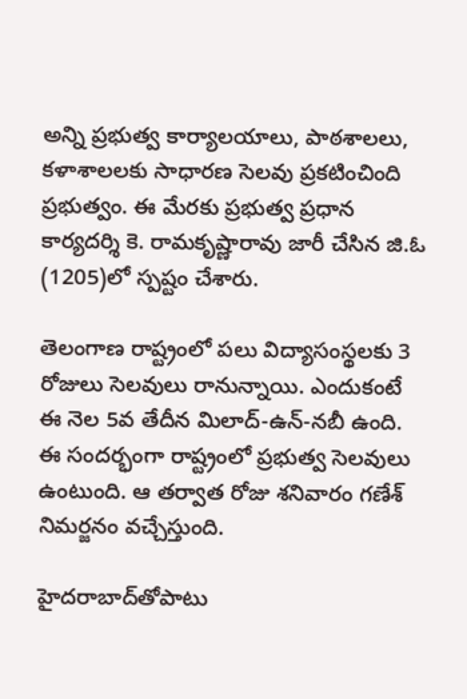అన్ని ప్రభుత్వ కార్యాలయాలు, పాఠశాలలు, కళాశాలలకు సాధారణ సెలవు ప్రకటించింది ప్రభుత్వం. ఈ మేరకు ప్రభుత్వ ప్రధాన కార్యదర్శి కె. రామకృష్ణారావు జారీ చేసిన జి.ఓ (1205)లో స్పష్టం చేశారు.

తెలంగాణ రాష్ట్రంలో పలు విద్యాసంస్థలకు 3 రోజులు సెలవులు రానున్నాయి. ఎందుకంటే ఈ నెల 5వ తేదీన మిలాద్-ఉన్-నబీ ఉంది. ఈ సందర్భంగా రాష్ట్రంలో ప్రభుత్వ సెలవులు ఉంటుంది. ఆ తర్వాత రోజు శనివారం గణేశ్ నిమర్జనం వచ్చేస్తుంది.

హైదరాబాద్‌తోపాటు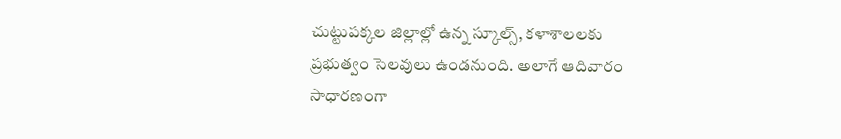చుట్టుపక్కల జిల్లాల్లో ఉన్న స్కూల్స్, కళాశాలలకు ప్రభుత్వం సెలవులు ఉండనుంది. అలాగే ఆదివారం సాధారణంగా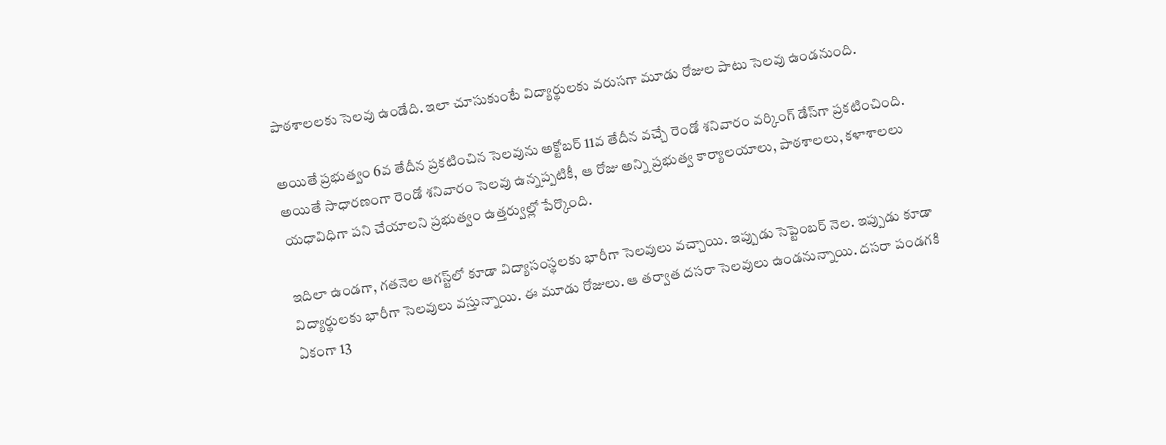పాఠశాలలకు సెలవు ఉండేది. ఇలా చూసుకుంటే విద్యార్థులకు వరుసగా మూడు రోజుల పాటు సెలవు ఉండనుంది.

అయితే ప్రభుత్వం 6వ తేదీన ప్రకటించిన సెలవును అక్టోబర్‌ 11వ తేదీన వచ్చే రెండో శనివారం వర్కింగ్‌ డేస్‌గా ప్రకటించింది. అయితే సాధారణంగా రెండో శనివారం సెలవు ఉన్నప్పటికీ, ఆ రోజు అన్ని ప్రభుత్వ కార్యాలయాలు, పాఠశాలలు, కళాశాలలు యధావిధిగా పని చేయాలని ప్రభుత్వం ఉత్తర్వుల్లో పేర్కొంది.

ఇదిలా ఉండగా, గతనెల ఆగస్ట్‌లో కూడా విద్యాసంస్థలకు భారీగా సెలవులు వచ్చాయి. ఇప్పుడు సెప్టెంబర్‌ నెల. ఇప్పుడు కూడా విద్యార్థులకు భారీగా సెలవులు వస్తున్నాయి. ఈ మూడు రోజులు. ఆ తర్వాత దసరా సెలవులు ఉండనున్నాయి. దసరా పండగకి ఏకంగా 13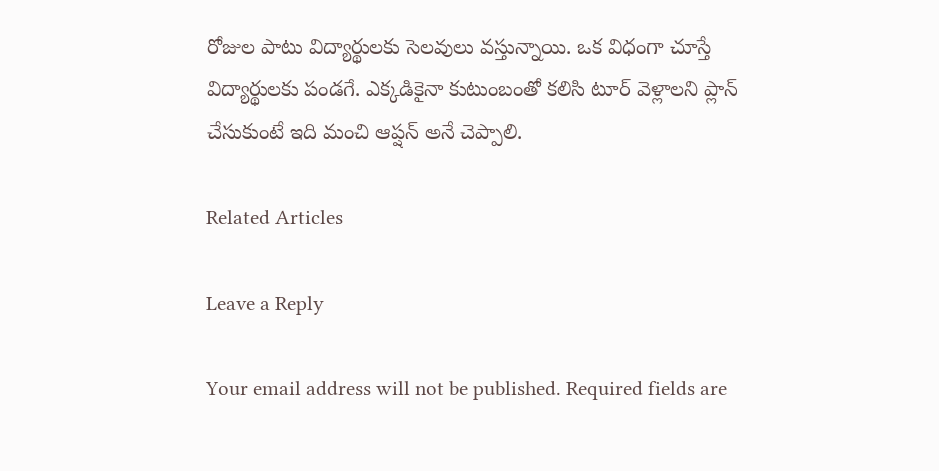రోజుల పాటు విద్యార్థులకు సెలవులు వస్తున్నాయి. ఒక విధంగా చూస్తే విద్యార్థులకు పండగే. ఎక్కడికైనా కుటుంబంతో కలిసి టూర్‌ వెళ్లాలని ప్లాన్‌ చేసుకుంటే ఇది మంచి ఆప్షన్‌ అనే చెప్పాలి.

Related Articles

Leave a Reply

Your email address will not be published. Required fields are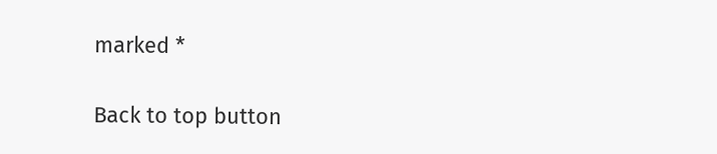marked *

Back to top button